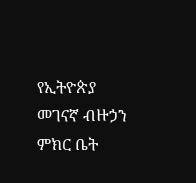የኢትዮጵያ መገናኛ ብዙኃን ምክር ቤት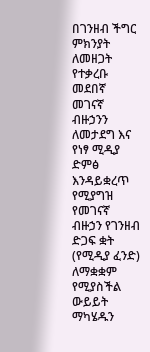በገንዘብ ችግር ምክንያት ለመዘጋት የተቃረቡ መደበኛ መገናኛ ብዙኃንን ለመታደግ እና የነፃ ሚዲያ ድምፅ እንዳይቋረጥ የሚያግዝ የመገናኛ ብዙኃን የገንዘብ ድጋፍ ቋት (የሚዲያ ፈንድ) ለማቋቋም የሚያስችል ውይይት ማካሄዱን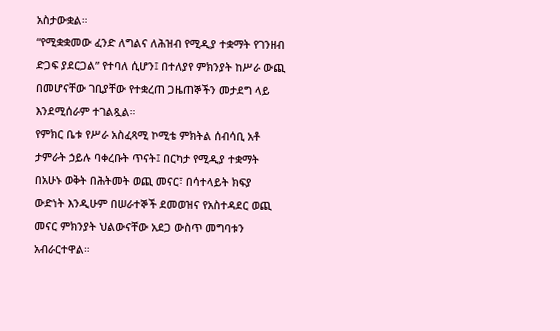አስታውቋል።
“የሚቋቋመው ፈንድ ለግልና ለሕዝብ የሚዲያ ተቋማት የገንዘብ ድጋፍ ያደርጋል” የተባለ ሲሆን፤ በተለያየ ምክንያት ከሥራ ውጪ በመሆናቸው ገቢያቸው የተቋረጠ ጋዜጠኞችን መታደግ ላይ እንደሚሰራም ተገልጿል።
የምክር ቤቱ የሥራ አስፈጻሚ ኮሚቴ ምክትል ሰብሳቢ አቶ ታምራት ኃይሉ ባቀረቡት ጥናት፤ በርካታ የሚዲያ ተቋማት በአሁኑ ወቅት በሕትመት ወጪ መናር፣ በሳተላይት ክፍያ ውድነት እንዲሁም በሠራተኞች ደመወዝና የአስተዳደር ወጪ መናር ምክንያት ህልውናቸው አደጋ ውስጥ መግባቱን አብራርተዋል።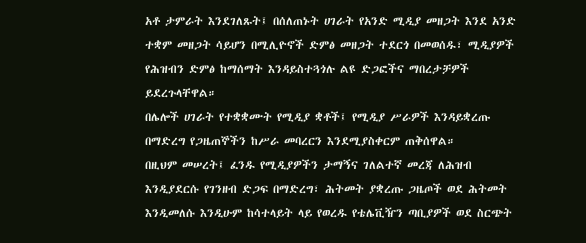አቶ ታምራት እንደገለጹት፤ በሰለጠኑት ሀገራት የአንድ ሚዲያ መዘጋት እንደ አንድ ተቋም መዘጋት ሳይሆን በሚሊዮኖች ድምፅ መዘጋት ተደርጎ በመወሰዱ፣ ሚዲያዎች የሕዝብን ድምፅ ከማሰማት እንዳይስተጓጎሉ ልዩ ድጋፎችና ማበረታቻዎች ይደረጉላቸዋል።
በሌሎች ሀገራት የተቋቋሙት የሚዲያ ቋቶች፤ የሚዲያ ሥራዎች እንዳይቋረጡ በማድረግ የጋዜጠኞችን ከሥራ መባረርን እንደሚያስቀርም ጠቅሰዋል።
በዚህም መሠረት፤ ፈንዱ የሚዲያዎችን ታማኝና ገለልተኛ መረጃ ለሕዝብ እንዲያደርሱ የገንዘብ ድጋፍ በማድረግ፣ ሕትመት ያቋረጡ ጋዜጦች ወደ ሕትመት እንዲመለሱ እንዲሁም ከሳተላይት ላይ የወረዱ የቴሌቪዥን ጣቢያዎች ወደ ስርጭት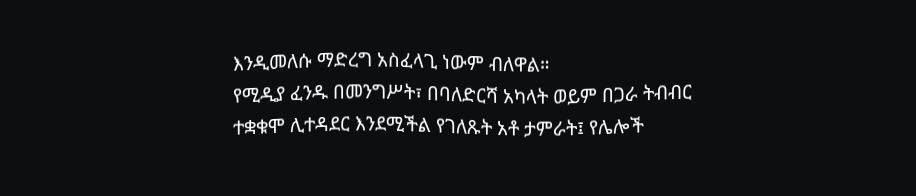እንዲመለሱ ማድረግ አስፈላጊ ነውም ብለዋል።
የሚዲያ ፈንዱ በመንግሥት፣ በባለድርሻ አካላት ወይም በጋራ ትብብር ተቋቁሞ ሊተዳደር እንደሚችል የገለጹት አቶ ታምራት፤ የሌሎች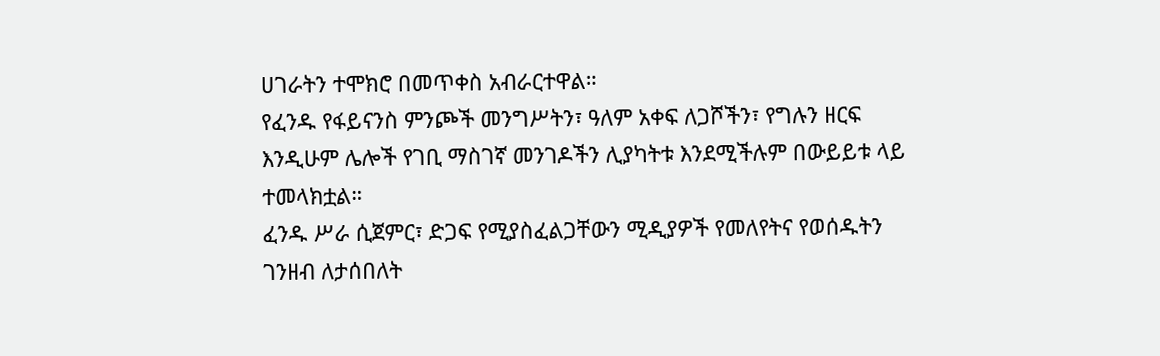ሀገራትን ተሞክሮ በመጥቀስ አብራርተዋል።
የፈንዱ የፋይናንስ ምንጮች መንግሥትን፣ ዓለም አቀፍ ለጋሾችን፣ የግሉን ዘርፍ እንዲሁም ሌሎች የገቢ ማስገኛ መንገዶችን ሊያካትቱ እንደሚችሉም በውይይቱ ላይ ተመላክቷል።
ፈንዱ ሥራ ሲጀምር፣ ድጋፍ የሚያስፈልጋቸውን ሚዲያዎች የመለየትና የወሰዱትን ገንዘብ ለታሰበለት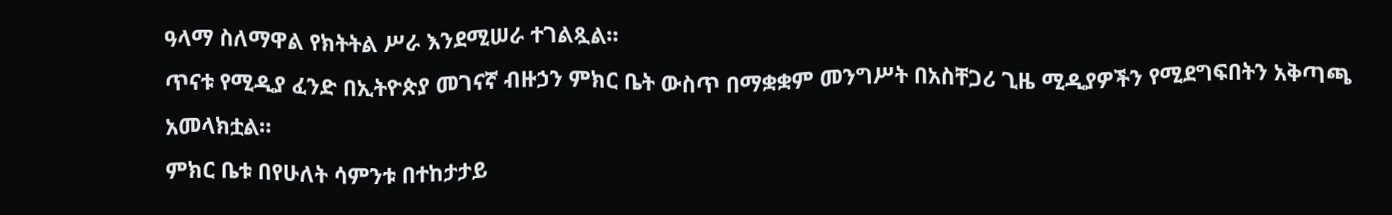ዓላማ ስለማዋል የክትትል ሥራ እንደሚሠራ ተገልጿል።
ጥናቱ የሚዲያ ፈንድ በኢትዮጵያ መገናኛ ብዙኃን ምክር ቤት ውስጥ በማቋቋም መንግሥት በአስቸጋሪ ጊዜ ሚዲያዎችን የሚደግፍበትን አቅጣጫ አመላክቷል።
ምክር ቤቱ በየሁለት ሳምንቱ በተከታታይ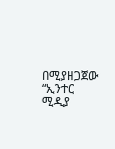በሚያዘጋጀው “ኢንተር ሚዲያ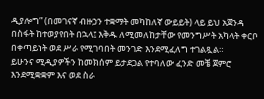ዲያሎግ” (በመገናኛ ብዙኃን ተቋማት መካከለኛ ውይይት) ላይ ይህ አጀንዳ በስፋት ከተወያየበት በኋላ፤ እቅዱ ለሚመለከታቸው የመንግሥት አካላት ቀርቦ በቀጣይነት ወደ ሥራ የሚገባበት መንገድ እንደሚፈለግ ተገልጿል።
ይሁንና ሚዲያዎችን ከመክሰም ይታደጋል የተባለው ፈንድ መቼ ጀምሮ እንደሚቋቋም እና ወደ ስራ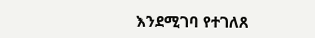እንደሚገባ የተገለጸ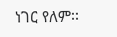ነገር የለም፡፡